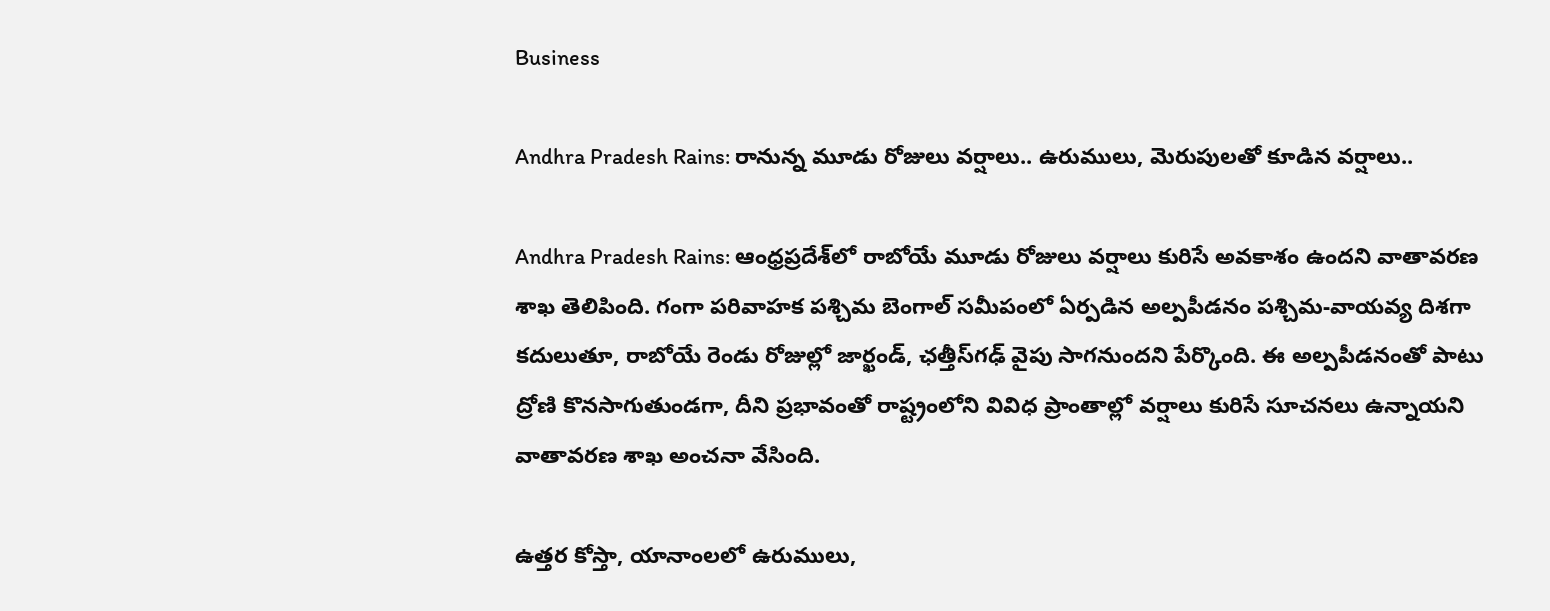Business

Andhra Pradesh Rains: రానున్న మూడు రోజులు వర్షాలు.. ఉరుములు, మెరుపులతో కూడిన వర్షాలు..

Andhra Pradesh Rains: ఆంధ్రప్రదేశ్‌లో రాబోయే మూడు రోజులు వర్షాలు కురిసే అవకాశం ఉందని వాతావరణ శాఖ తెలిపింది. గంగా పరివాహక పశ్చిమ బెంగాల్‌ సమీపంలో ఏర్పడిన అల్పపీడనం పశ్చిమ-వాయవ్య దిశగా కదులుతూ, రాబోయే రెండు రోజుల్లో జార్ఖండ్, ఛత్తీస్‌గఢ్‌ వైపు సాగనుందని పేర్కొంది. ఈ అల్పపీడనంతో పాటు ద్రోణి కొనసాగుతుండగా, దీని ప్రభావంతో రాష్ట్రంలోని వివిధ ప్రాంతాల్లో వర్షాలు కురిసే సూచనలు ఉన్నాయని వాతావరణ శాఖ అంచనా వేసింది.

ఉత్తర కోస్తా, యానాంలలో ఉరుములు,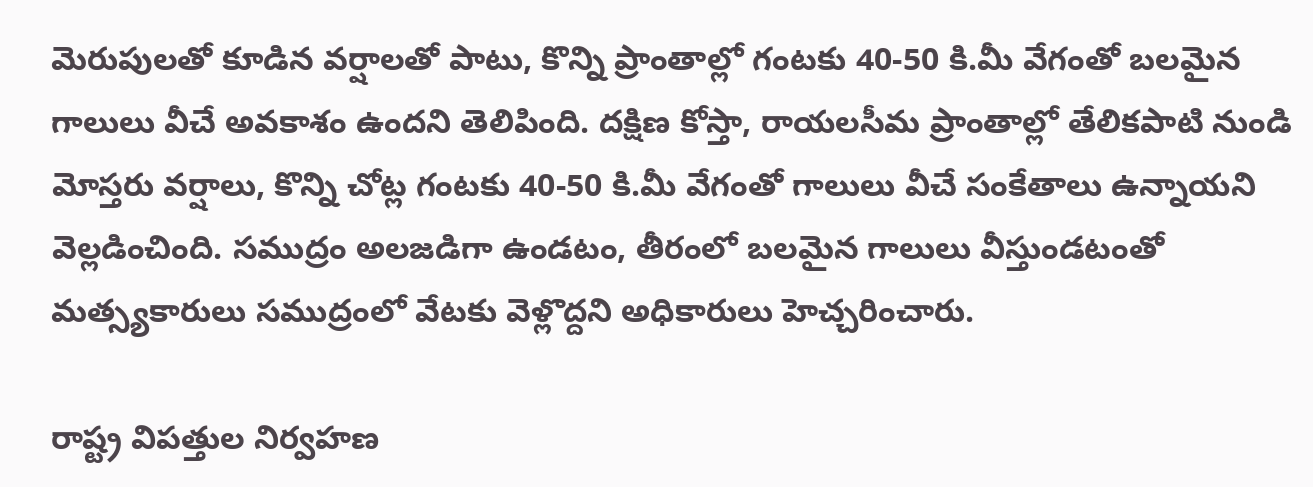మెరుపులతో కూడిన వర్షాలతో పాటు, కొన్ని ప్రాంతాల్లో గంటకు 40-50 కి.మీ వేగంతో బలమైన గాలులు వీచే అవకాశం ఉందని తెలిపింది. దక్షిణ కోస్తా, రాయలసీమ ప్రాంతాల్లో తేలికపాటి నుండి మోస్తరు వర్షాలు, కొన్ని చోట్ల గంటకు 40-50 కి.మీ వేగంతో గాలులు వీచే సంకేతాలు ఉన్నాయని వెల్లడించింది. సముద్రం అలజడిగా ఉండటం, తీరంలో బలమైన గాలులు వీస్తుండటంతో మత్స్యకారులు సముద్రంలో వేటకు వెళ్లొద్దని అధికారులు హెచ్చరించారు.

రాష్ట్ర విపత్తుల నిర్వహణ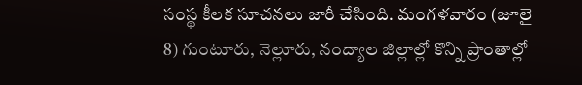సంస్థ కీలక సూచనలు జారీ చేసింది. మంగళవారం (జూలై 8) గుంటూరు, నెల్లూరు, నంద్యాల జిల్లాల్లో కొన్ని ప్రాంతాల్లో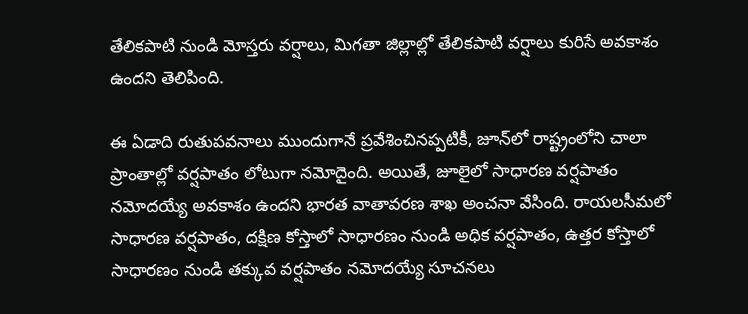తేలికపాటి నుండి మోస్తరు వర్షాలు, మిగతా జిల్లాల్లో తేలికపాటి వర్షాలు కురిసే అవకాశం ఉందని తెలిపింది.

ఈ ఏడాది రుతుపవనాలు ముందుగానే ప్రవేశించినప్పటికీ, జూన్‌లో రాష్ట్రంలోని చాలా ప్రాంతాల్లో వర్షపాతం లోటుగా నమోదైంది. అయితే, జూలైలో సాధారణ వర్షపాతం నమోదయ్యే అవకాశం ఉందని భారత వాతావరణ శాఖ అంచనా వేసింది. రాయలసీమలో సాధారణ వర్షపాతం, దక్షిణ కోస్తాలో సాధారణం నుండి అధిక వర్షపాతం, ఉత్తర కోస్తాలో సాధారణం నుండి తక్కువ వర్షపాతం నమోదయ్యే సూచనలు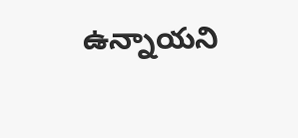ఉన్నాయని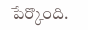పేర్కొంది.